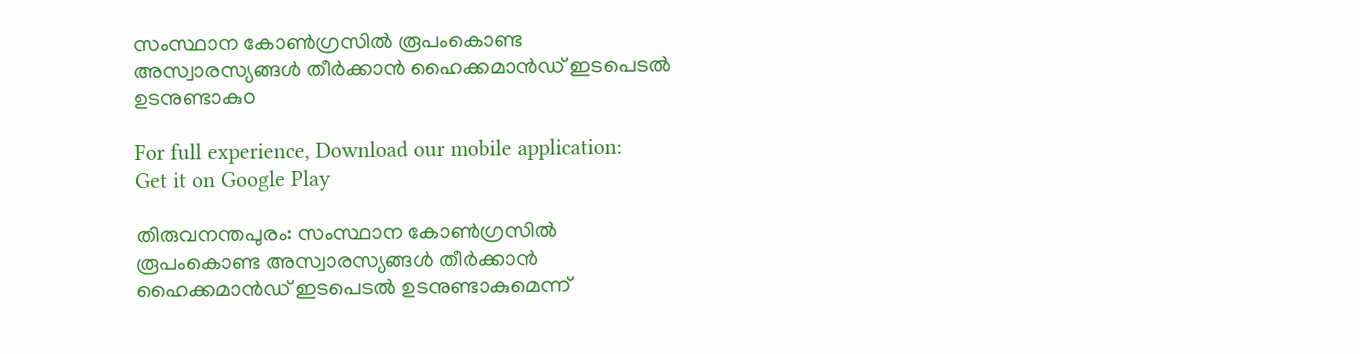സംസ്ഥാന കോണ്‍ഗ്രസില്‍ രൂപംകൊണ്ട അസ്വാരസ്യങ്ങള്‍ തീര്‍ക്കാന്‍ ഹൈക്കമാന്‍ഡ് ഇടപെടല്‍ ഉടനുണ്ടാകുo

For full experience, Download our mobile application:
Get it on Google Play

തിരുവനന്തപുരം: സംസ്ഥാന കോണ്‍ഗ്രസില്‍ രൂപംകൊണ്ട അസ്വാരസ്യങ്ങള്‍ തീര്‍ക്കാന്‍ ഹൈക്കമാന്‍ഡ് ഇടപെടല്‍ ഉടനുണ്ടാകുമെന്ന്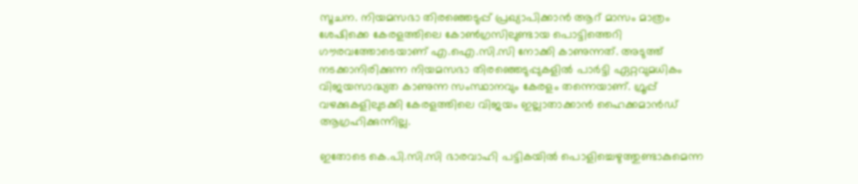സൂചന. നിയമസഭാ തിരഞ്ഞെടുപ്പ് പ്രഖ്യാപിക്കാന്‍ ആറ് മാസം മാത്രം ശേഷിക്കെ കേരളത്തിലെ കോണ്‍ഗ്രസിലുണ്ടായ പൊട്ടിത്തെറി ഗൗരവത്തോടെയാണ് എ.ഐ.സി.സി നോക്കി കാണുന്നത്. അടുത്ത് നടക്കാനിരിക്കുന്ന നിയമസഭാ തിരഞ്ഞെടുപ്പുകളില്‍ പാര്‍ട്ടി ഏറ്റവുമധികം വിജയസാദ്ധ്യത കാണുന്ന സംസ്ഥാനവും കേരളം തന്നെയാണ്. ഗ്രൂപ്പ് വഴക്കുകളിലുടക്കി കേരളത്തിലെ വിജയം ഇല്ലാതാക്കാന്‍ ഹൈക്കമാന്‍ഡ് ആഗ്രഹിക്കുന്നില്ല.

ഇതോടെ കെ.പി.സി.സി ഭാരവാഹി പട്ടികയില്‍ പൊളിച്ചെഴുത്തുണ്ടാകുമെന്ന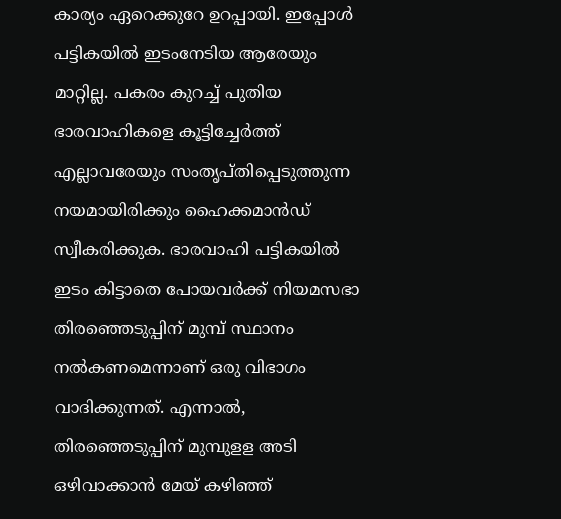കാര്യം ഏറെക്കുറേ ഉറപ്പായി. ഇപ്പോള്‍ പട്ടികയില്‍ ഇടംനേടിയ ആരേയും മാറ്റില്ല. പകരം കുറച്ച്‌ പുതിയ ഭാരവാഹികളെ കൂട്ടിച്ചേര്‍ത്ത് എല്ലാവരേയും സംതൃപ്‌തിപ്പെടുത്തുന്ന നയമായിരിക്കും ഹൈക്കമാന്‍ഡ് സ്വീകരിക്കുക. ഭാരവാഹി പട്ടികയില്‍ ഇടം കിട്ടാതെ പോയവര്‍ക്ക് നിയമസഭാ തിരഞ്ഞെടുപ്പിന് മുമ്പ് സ്ഥാനം നല്‍കണമെന്നാണ് ഒരു വിഭാഗം വാദിക്കുന്നത്. എന്നാല്‍, തിരഞ്ഞെടുപ്പിന് മുമ്പുളള അടി ഒഴിവാക്കാന്‍ മേയ് കഴിഞ്ഞ്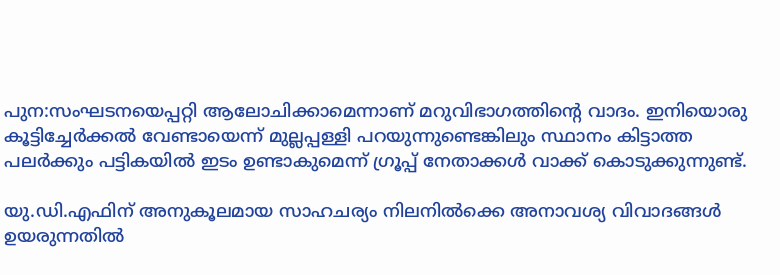പുന:സംഘടനയെപ്പറ്റി ആലോചിക്കാമെന്നാണ് മറുവിഭാഗത്തിന്റെ വാദം. ഇനിയൊരു കൂട്ടിച്ചേര്‍ക്കല്‍ വേണ്ടായെന്ന് മുല്ലപ്പള്ളി പറയുന്നുണ്ടെങ്കിലും സ്ഥാനം കിട്ടാത്ത പലര്‍ക്കും പട്ടികയില്‍ ഇടം ഉണ്ടാകുമെന്ന് ഗ്രൂപ്പ് നേതാക്കള്‍ വാക്ക് കൊടുക്കുന്നുണ്ട്.

യു.ഡി.എഫിന് അനുകൂലമായ സാഹചര്യം നിലനില്‍ക്കെ അനാവശ്യ വിവാദങ്ങള്‍ ഉയരുന്നതില്‍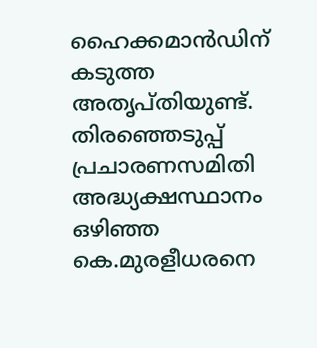ഹൈക്കമാന്‍ഡിന് കടുത്ത അതൃപ്‌തിയുണ്ട്. തിരഞ്ഞെടുപ്പ് പ്രചാരണസമിതി അദ്ധ്യക്ഷസ്ഥാനം ഒഴിഞ്ഞ കെ.മുരളീധരനെ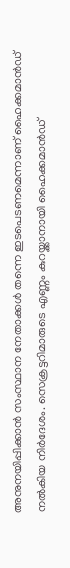അനുനയിപ്പിക്കാന്‍ സംസ്ഥാന നേതാക്കള്‍ തന്നെ ഇടപെടണമെന്നാണ് ഹൈക്കമാന്‍ഡ് നല്‍കിയ നിര്‍ദേശം. സെക്രട്ടറിമാരുടെ എണ്ണം കുറയ്ക്കാനായി ഹൈക്കമാന്‍ഡ്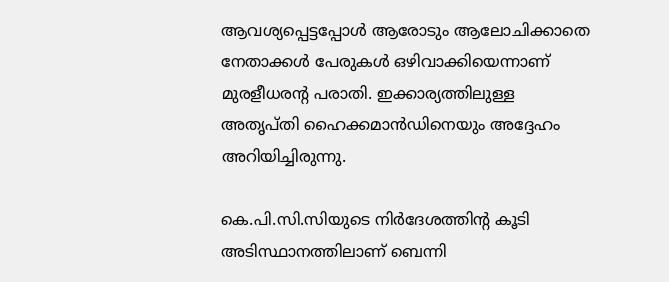ആവശ്യപ്പെട്ടപ്പോള്‍ ആരോടും ആലോചിക്കാതെ നേതാക്കള്‍ പേരുകള്‍ ഒഴിവാക്കിയെന്നാണ് മുരളീധരന്റ പരാതി. ഇക്കാര്യത്തിലുള്ള അതൃപ്തി ഹൈക്കമാന്‍ഡിനെയും അദ്ദേഹം അറിയിച്ചിരുന്നു.

കെ.പി.സി.സിയുടെ നിര്‍ദേശത്തിന്റ കൂടി അടിസ്ഥാനത്തിലാണ് ബെന്നി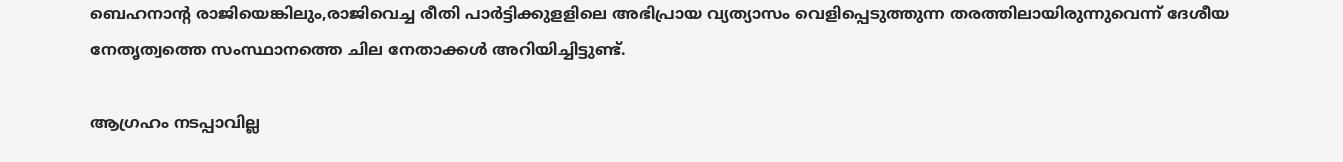ബെഹനാന്റ രാജിയെങ്കിലും,രാജിവെച്ച രീതി പാര്‍ട്ടിക്കുളളിലെ അഭിപ്രായ വ്യത്യാസം വെളിപ്പെടുത്തുന്ന തരത്തിലായിരുന്നുവെന്ന് ദേശീയ നേതൃത്വത്തെ സംസ്ഥാനത്തെ ചില നേതാക്കള്‍ അറിയിച്ചിട്ടുണ്ട്.

ആഗ്രഹം നടപ്പാവില്ല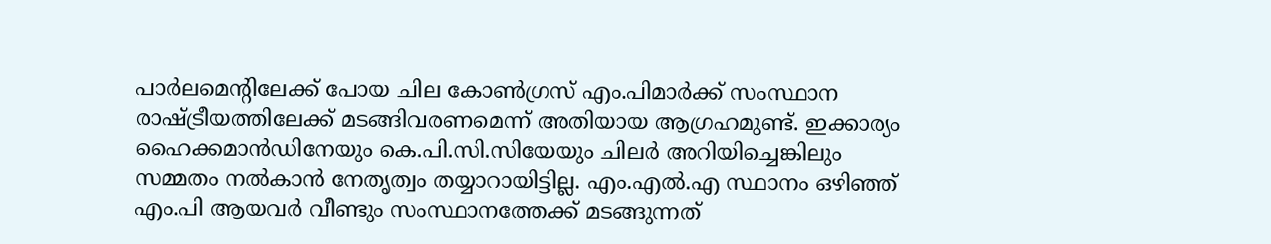പാര്‍ലമെന്റിലേക്ക് പോയ ചില കോണ്‍ഗ്രസ് എം.പിമാര്‍ക്ക് സംസ്ഥാന രാഷ്ട്രീയത്തിലേക്ക് മടങ്ങിവരണമെന്ന് അതിയായ ആഗ്രഹമുണ്ട്. ഇക്കാര്യം ഹൈക്കമാന്‍ഡിനേയും കെ.പി.സി.സിയേയും ചിലര്‍ അറിയിച്ചെങ്കിലും സമ്മതം നല്‍കാന്‍ നേതൃത്വം തയ്യാറായിട്ടില്ല. എം.എല്‍.എ സ്ഥാനം ഒഴിഞ്ഞ് എം.പി ആയവര്‍ വീണ്ടും സംസ്ഥാനത്തേക്ക് മടങ്ങുന്നത്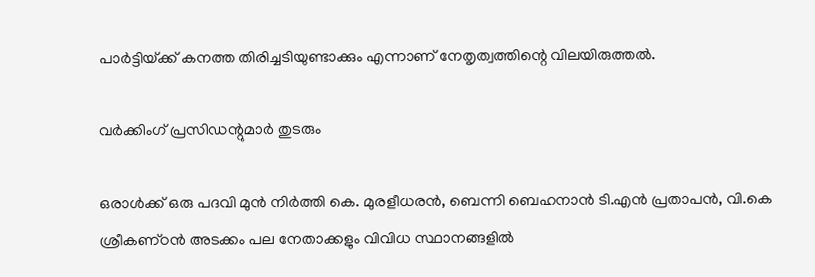പാര്‍ട്ടിയ്‌ക്ക് കനത്ത തിരിച്ചടിയുണ്ടാക്കും എന്നാണ് നേതൃത്വത്തിന്റെ വിലയിരുത്തല്‍.

വര്‍ക്കിംഗ് പ്രസിഡന്റുമാര്‍ തുടരും

ഒരാള്‍ക്ക് ഒരു പദവി മുന്‍ നിര്‍ത്തി കെ. മുരളീധരന്‍, ബെന്നി ബെഹനാന്‍ ടി.എന്‍ പ്രതാപന്‍, വി.കെ ശ്രീകണ്‌ഠന്‍ അടക്കം പല നേതാക്കളും വിവിധ സ്ഥാനങ്ങളില്‍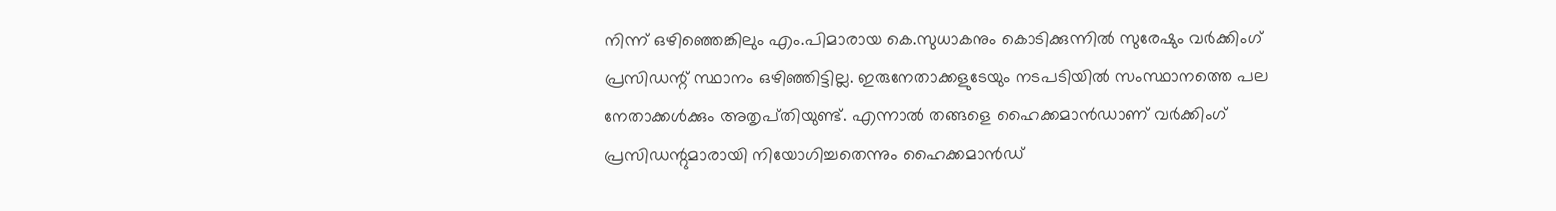നിന്ന് ഒഴിഞ്ഞെങ്കിലും എം.പിമാരായ കെ.സുധാകനും കൊടിക്കുന്നില്‍ സുരേഷും വര്‍ക്കിംഗ് പ്രസിഡന്റ് സ്ഥാനം ഒഴിഞ്ഞിട്ടില്ല. ഇരുനേതാക്കളുടേയും നടപടിയില്‍ സംസ്ഥാനത്തെ പല നേതാക്കള്‍ക്കും അതൃപ്‌തിയുണ്ട്. എന്നാല്‍ തങ്ങളെ ഹൈക്കമാന്‍ഡാണ് വര്‍ക്കിംഗ് പ്രസിഡന്റുമാരായി നിയോഗിച്ചതെന്നും ഹൈക്കമാന്‍ഡ്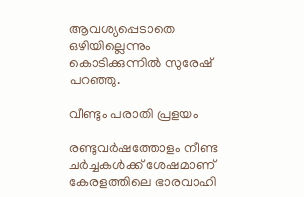ആവശ്യപ്പെടാതെ ഒഴിയില്ലെന്നും കൊടിക്കുന്നില്‍ സുരേഷ് പറഞ്ഞു.

വീണ്ടും പരാതി പ്രളയം

രണ്ടുവര്‍ഷത്തോളം നീണ്ട ചര്‍ച്ചകള്‍ക്ക് ശേഷമാണ് കേരളത്തിലെ ഭാരവാഹി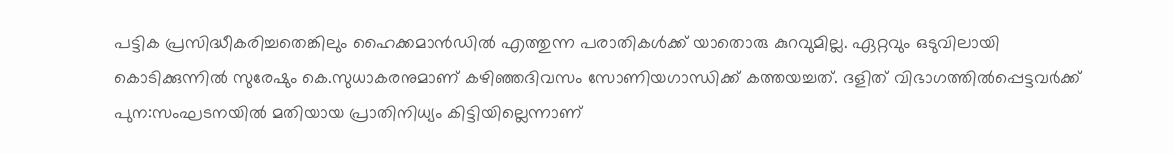പട്ടിക പ്രസിദ്ധീകരിച്ചതെങ്കിലും ഹൈക്കമാന്‍ഡില്‍ എത്തുന്ന പരാതികള്‍ക്ക് യാതൊരു കുറവുമില്ല. ഏറ്റവും ഒടുവിലായി കൊടിക്കുന്നില്‍ സുരേഷും കെ.സുധാകരനുമാണ് കഴിഞ്ഞദിവസം സോണിയഗാന്ധിക്ക് കത്തയച്ചത്. ദളിത് വിഭാഗത്തില്‍പ്പെട്ടവര്‍ക്ക് പുന:സംഘടനയില്‍ മതിയായ പ്രാതിനിധ്യം കിട്ടിയില്ലെന്നാണ്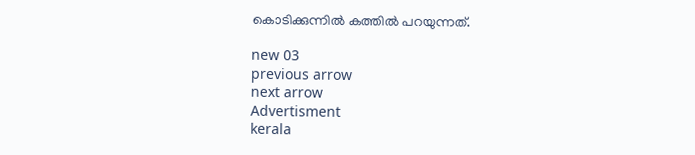കൊടിക്കുന്നില്‍ കത്തില്‍ പറയുന്നത്.

new 03
previous arrow
next arrow
Advertisment
kerala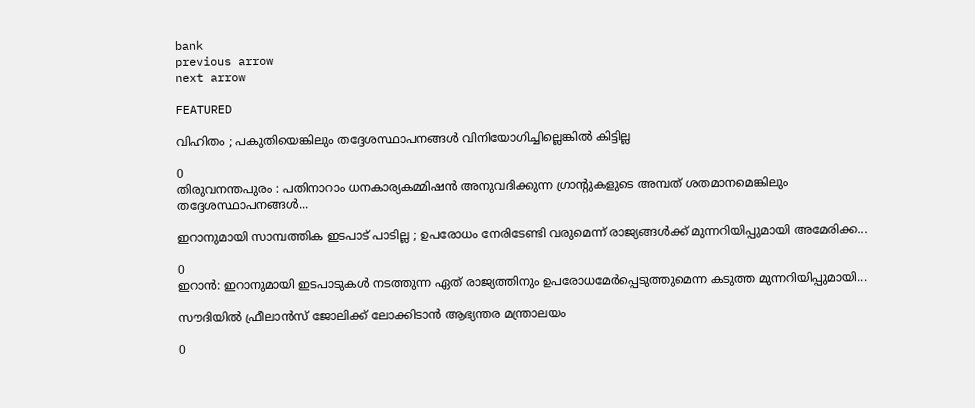bank
previous arrow
next arrow

FEATURED

വിഹിതം ; പകുതിയെങ്കിലും തദ്ദേശസ്ഥാപനങ്ങൾ വിനിയോഗിച്ചില്ലെങ്കിൽ കിട്ടില്ല

0
തിരുവനന്തപുരം : പതിനാറാം ധനകാര്യകമ്മിഷൻ അനുവദിക്കുന്ന ഗ്രാന്റുകളുടെ അമ്പത് ശതമാനമെങ്കിലും തദ്ദേശസ്ഥാപനങ്ങൾ...

ഇറാനുമായി സാമ്പത്തിക ഇടപാട് പാടില്ല ; ഉപരോധം നേരിടേണ്ടി വരുമെന്ന് രാജ്യങ്ങൾക്ക് മുന്നറിയിപ്പുമായി അമേരിക്ക...

0
ഇറാൻ: ഇറാനുമായി ഇടപാടുകൾ നടത്തുന്ന ഏത് രാജ്യത്തിനും ഉപരോധമേർപ്പെടുത്തുമെന്ന കടുത്ത മുന്നറിയിപ്പുമായി...

സൗദിയിൽ ഫ്രീലാൻസ് ജോലിക്ക് ലോക്കിടാൻ ആഭ്യന്തര മന്ത്രാലയം

0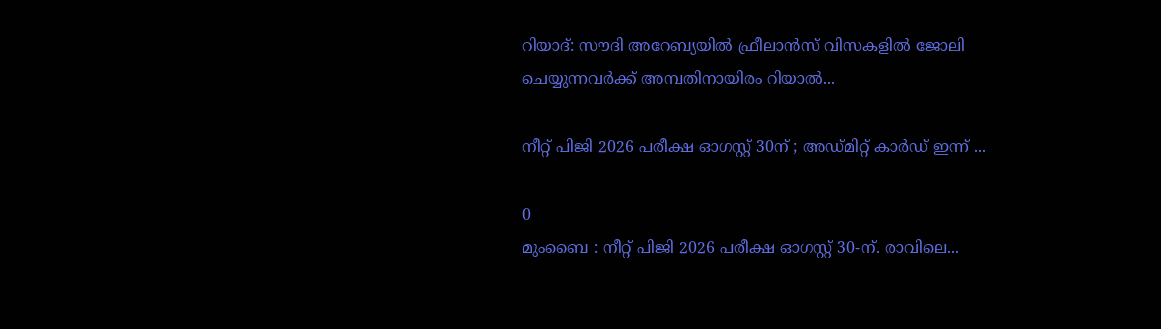റിയാദ്: സൗദി അറേബ്യയിൽ ഫ്രീലാൻസ് വിസകളിൽ ജോലി ചെയ്യുന്നവർക്ക് അമ്പതിനായിരം റിയാൽ...

നീറ്റ് പിജി 2026 പരീക്ഷ ഓഗസ്റ്റ് 30ന് ; അഡ്‌മിറ്റ് കാർഡ് ഇന്ന് ...

0
മുംബൈ : നീറ്റ് പിജി 2026 പരീക്ഷ ഓഗസ്റ്റ് 30-ന്. രാവിലെ...